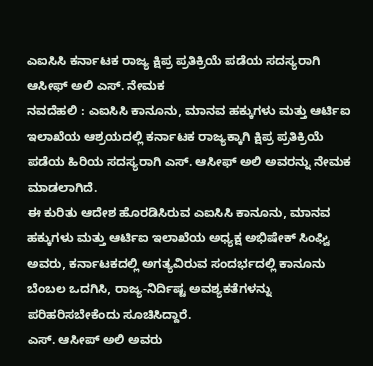ಎಐಸಿಸಿ ಕರ್ನಾಟಕ ರಾಜ್ಯ ಕ್ಷಿಪ್ರ ಪ್ರತಿಕ್ರಿಯೆ ಪಡೆಯ ಸದಸ್ಯರಾಗಿ ಆಸೀಫ್ ಅಲಿ ಎಸ್. ನೇಮಕ
ನವದೆಹಲಿ : ಎಐಸಿಸಿ ಕಾನೂನು, ಮಾನವ ಹಕ್ಕುಗಳು ಮತ್ತು ಆರ್ಟಿಐ ಇಲಾಖೆಯ ಆಶ್ರಯದಲ್ಲಿ ಕರ್ನಾಟಕ ರಾಜ್ಯಕ್ಕಾಗಿ ಕ್ಷಿಪ್ರ ಪ್ರತಿಕ್ರಿಯೆ ಪಡೆಯ ಹಿರಿಯ ಸದಸ್ಯರಾಗಿ ಎಸ್. ಆಸೀಫ್ ಅಲಿ ಅವರನ್ನು ನೇಮಕ ಮಾಡಲಾಗಿದೆ.
ಈ ಕುರಿತು ಆದೇಶ ಹೊರಡಿಸಿರುವ ಎಐಸಿಸಿ ಕಾನೂನು, ಮಾನವ ಹಕ್ಕುಗಳು ಮತ್ತು ಆರ್ಟಿಐ ಇಲಾಖೆಯ ಅಧ್ಯಕ್ಷ ಅಭಿಷೇಕ್ ಸಿಂಘ್ವಿ ಅವರು, ಕರ್ನಾಟಕದಲ್ಲಿ ಅಗತ್ಯವಿರುವ ಸಂದರ್ಭದಲ್ಲಿ ಕಾನೂನು ಬೆಂಬಲ ಒದಗಿಸಿ, ರಾಜ್ಯ-ನಿರ್ದಿಷ್ಟ ಅವಶ್ಯಕತೆಗಳನ್ನು ಪರಿಹರಿಸಬೇಕೆಂದು ಸೂಚಿಸಿದ್ದಾರೆ.
ಎಸ್. ಆಸೀಪ್ ಅಲಿ ಅವರು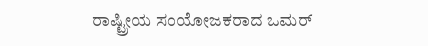ರಾಷ್ಟ್ರೀಯ ಸಂಯೋಜಕರಾದ ಒಮರ್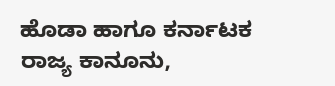ಹೊಡಾ ಹಾಗೂ ಕರ್ನಾಟಕ ರಾಜ್ಯ ಕಾನೂನು,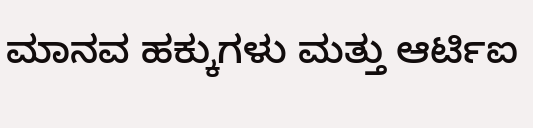ಮಾನವ ಹಕ್ಕುಗಳು ಮತ್ತು ಆರ್ಟಿಐ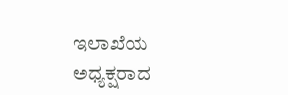ಇಲಾಖೆಯ ಅಧ್ಯಕ್ಷರಾದ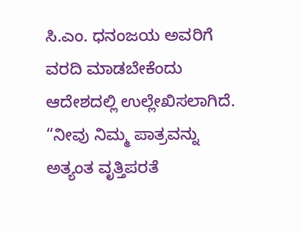ಸಿ.ಎಂ. ಧನಂಜಯ ಅವರಿಗೆ ವರದಿ ಮಾಡಬೇಕೆಂದು ಆದೇಶದಲ್ಲಿ ಉಲ್ಲೇಖಿಸಲಾಗಿದೆ.
“ನೀವು ನಿಮ್ಮ ಪಾತ್ರವನ್ನು ಅತ್ಯಂತ ವೃತ್ತಿಪರತೆ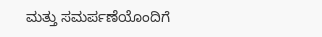ಮತ್ತು ಸಮರ್ಪಣೆಯೊಂದಿಗೆ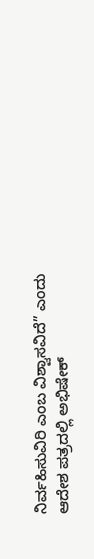ನಿರ್ವಹಿಸುವಿರಿ ಎಂಬ ವಿಶ್ವಾಸವಿದೆ” ಎಂದು ಆದೇಶ ಪತ್ರದಲ್ಲಿ ಅಭಿಷೇಕ್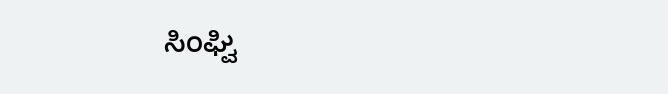ಸಿಂಘ್ವಿ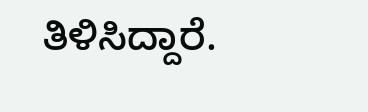ತಿಳಿಸಿದ್ದಾರೆ.